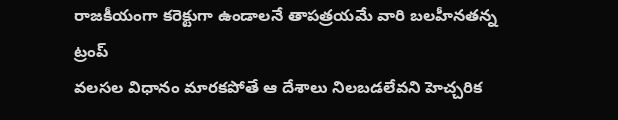రాజకీయంగా కరెక్టుగా ఉండాలనే తాపత్రయమే వారి బలహీనతన్న ట్రంప్
వలసల విధానం మారకపోతే ఆ దేశాలు నిలబడలేవని హెచ్చరిక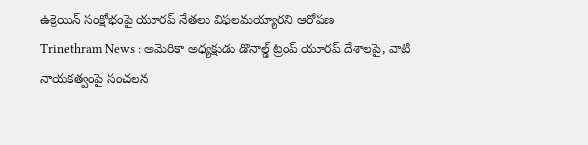ఉక్రెయిన్ సంక్షోభంపై యూరప్ నేతలు విఫలమయ్యారని ఆరోపణ
Trinethram News : అమెరికా అధ్యక్షుడు డొనాల్డ్ ట్రంప్ యూరప్ దేశాలపై, వాటి నాయకత్వంపై సంచలన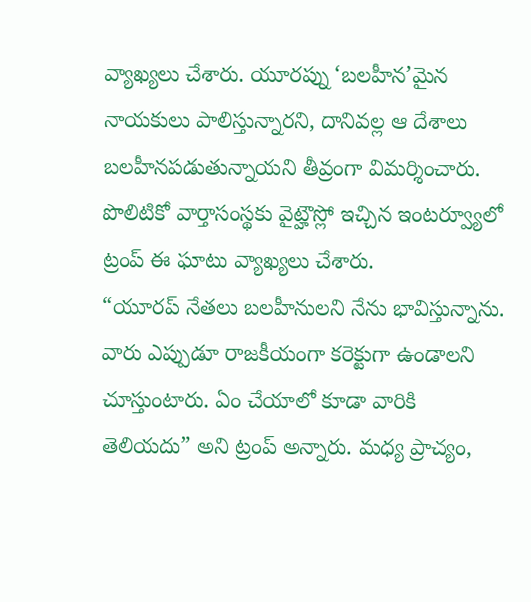వ్యాఖ్యలు చేశారు. యూరప్ను ‘బలహీన’మైన నాయకులు పాలిస్తున్నారని, దానివల్ల ఆ దేశాలు బలహీనపడుతున్నాయని తీవ్రంగా విమర్శించారు. పొలిటికో వార్తాసంస్థకు వైట్హౌస్లో ఇచ్చిన ఇంటర్వ్యూలో ట్రంప్ ఈ ఘాటు వ్యాఖ్యలు చేశారు.
“యూరప్ నేతలు బలహీనులని నేను భావిస్తున్నాను. వారు ఎప్పుడూ రాజకీయంగా కరెక్టుగా ఉండాలని చూస్తుంటారు. ఏం చేయాలో కూడా వారికి తెలియదు” అని ట్రంప్ అన్నారు. మధ్య ప్రాచ్యం,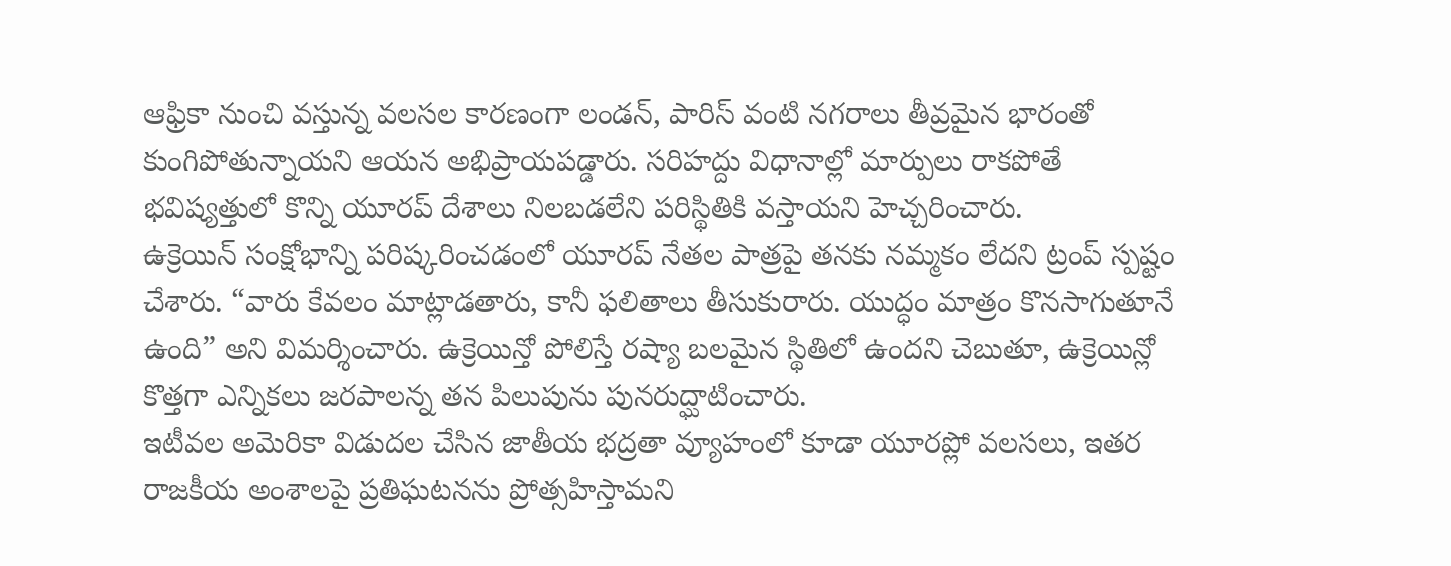ఆఫ్రికా నుంచి వస్తున్న వలసల కారణంగా లండన్, పారిస్ వంటి నగరాలు తీవ్రమైన భారంతో కుంగిపోతున్నాయని ఆయన అభిప్రాయపడ్డారు. సరిహద్దు విధానాల్లో మార్పులు రాకపోతే భవిష్యత్తులో కొన్ని యూరప్ దేశాలు నిలబడలేని పరిస్థితికి వస్తాయని హెచ్చరించారు.
ఉక్రెయిన్ సంక్షోభాన్ని పరిష్కరించడంలో యూరప్ నేతల పాత్రపై తనకు నమ్మకం లేదని ట్రంప్ స్పష్టం చేశారు. “వారు కేవలం మాట్లాడతారు, కానీ ఫలితాలు తీసుకురారు. యుద్ధం మాత్రం కొనసాగుతూనే ఉంది” అని విమర్శించారు. ఉక్రెయిన్తో పోలిస్తే రష్యా బలమైన స్థితిలో ఉందని చెబుతూ, ఉక్రెయిన్లో కొత్తగా ఎన్నికలు జరపాలన్న తన పిలుపును పునరుద్ఘాటించారు.
ఇటీవల అమెరికా విడుదల చేసిన జాతీయ భద్రతా వ్యూహంలో కూడా యూరప్లో వలసలు, ఇతర రాజకీయ అంశాలపై ప్రతిఘటనను ప్రోత్సహిస్తామని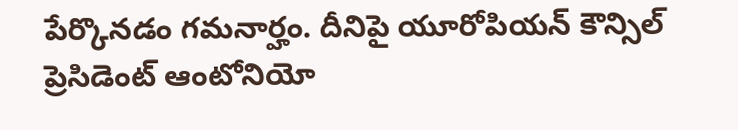పేర్కొనడం గమనార్హం. దీనిపై యూరోపియన్ కౌన్సిల్ ప్రెసిడెంట్ ఆంటోనియో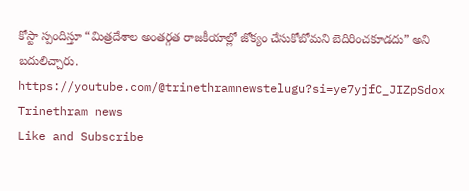కోస్టా స్పందిస్తూ “మిత్రదేశాల అంతర్గత రాజకీయాల్లో జోక్యం చేసుకోబోమని బెదిరించకూడదు” అని బదులిచ్చారు.
https://youtube.com/@trinethramnewstelugu?si=ye7yjfC_JIZpSdox
Trinethram news
Like and Subscribe